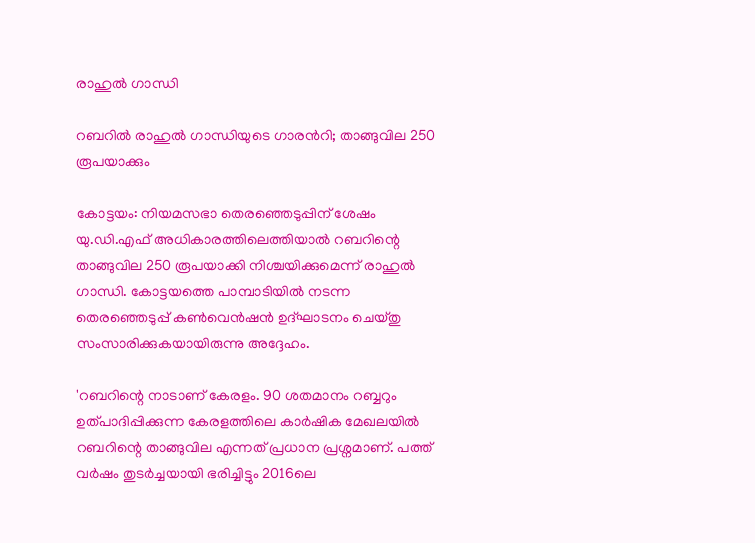രാഹുൽ ഗാന്ധി

റബറിൽ രാഹുൽ ഗാന്ധിയുടെ ഗാരന്‍റി; താങ്ങുവില 250 രൂപയാക്കും

കോട്ടയം: നിയമസഭാ തെരഞ്ഞെടുപ്പിന് ശേഷം യു.ഡി.എഫ് അധികാരത്തിലെത്തിയാൽ റബറിന്റെ താങ്ങുവില 250 രൂപയാക്കി നിശ്ചയിക്കുമെന്ന് രാഹുൽ ഗാന്ധി. കോട്ടയത്തെ പാമ്പാടിയിൽ നടന്ന തെരഞ്ഞെടുപ്പ് കൺവെൻഷൻ ഉദ്ഘാടനം ചെയ്തു സംസാരിക്കുകയായിരുന്നു അദ്ദേഹം.

'റബറിന്റെ നാടാണ് കേരളം. 90 ശതമാനം റബ്ബറും ഉത്പാദിപ്പിക്കുന്ന കേരളത്തിലെ കാർഷിക മേഖലയിൽ റബറിന്റെ താങ്ങുവില എന്നത് പ്രധാന പ്രശ്നമാണ്. പത്ത് വർഷം തുടർച്ചയായി ഭരിച്ചിട്ടും 2016ലെ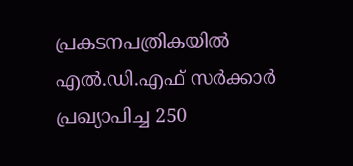പ്രകടനപത്രികയിൽ എൽ.ഡി.എഫ് സർക്കാർ പ്രഖ്യാപിച്ച 250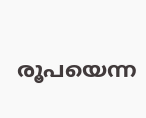രൂപയെന്ന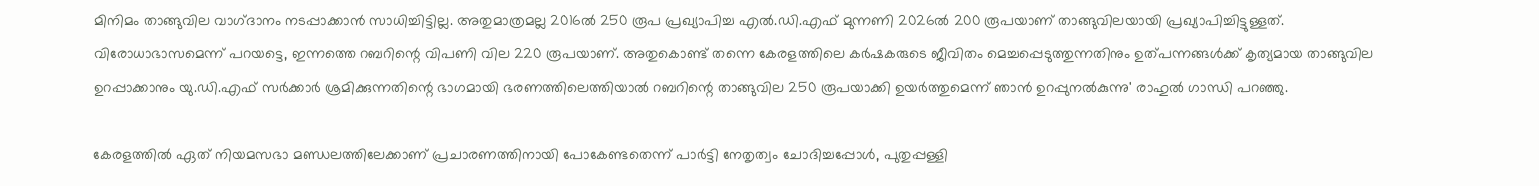മിനിമം താങ്ങുവില വാഗ്‌ദാനം നടപ്പാക്കാൻ സാധിച്ചിട്ടില്ല. അതുമാത്രമല്ല 2016ൽ 250 രൂപ പ്രഖ്യാപിച്ച എൽ.ഡി.എഫ് മുന്നണി 2026ൽ 200 രൂപയാണ് താങ്ങുവിലയായി പ്രഖ്യാപിച്ചിട്ടുള്ളത്. വിരോധാഭാസമെന്ന് പറയട്ടെ, ഇന്നത്തെ റബറിന്റെ വിപണി വില 220 രൂപയാണ്. അതുകൊണ്ട് തന്നെ കേരളത്തിലെ കർഷകരുടെ ജീവിതം മെച്ചപ്പെടുത്തുന്നതിനും ഉത്പന്നങ്ങൾക്ക് കൃത്യമായ താങ്ങുവില ഉറപ്പാക്കാനും യു.ഡി.എഫ് സർക്കാർ ശ്രമിക്കുന്നതിന്റെ ഭാഗമായി ഭരണത്തിലെത്തിയാൽ റബറിന്റെ താങ്ങുവില 250 രൂപയാക്കി ഉയർത്തുമെന്ന് ഞാൻ ഉറപ്പുനൽകുന്നു' രാഹുൽ ഗാന്ധി പറഞ്ഞു.

കേരളത്തിൽ ഏത് നിയമസഭാ മണ്ഡലത്തിലേക്കാണ് പ്രചാരണത്തിനായി പോകേണ്ടതെന്ന് പാർട്ടി നേതൃത്വം ചോദിച്ചപ്പോൾ, പുതുപ്പള്ളി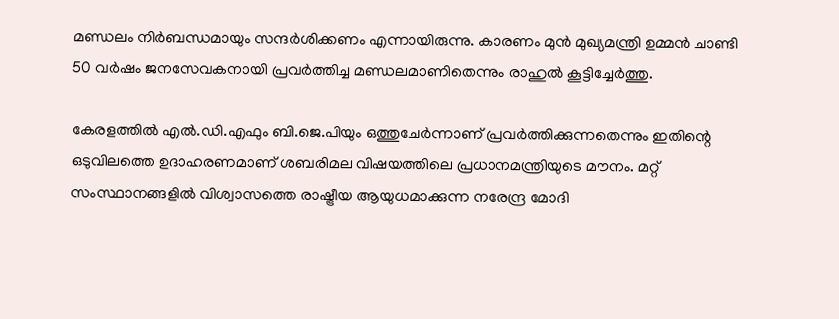മണ്ഡലം നിർബന്ധമായും സന്ദർശിക്കണം എന്നായിരുന്നു. കാരണം മുൻ മുഖ്യമന്ത്രി ഉമ്മൻ ചാണ്ടി 50 വർഷം ജനസേവകനായി പ്രവർത്തിച്ച മണ്ഡലമാണിതെന്നും രാഹുൽ കൂട്ടിച്ചേർത്തു.

കേരളത്തിൽ എൽ.ഡി.എഫും ബി.ജെ.പിയും ഒത്തുചേർന്നാണ് പ്രവർത്തിക്കുന്നതെന്നും ഇതിന്റെ ഒടുവിലത്തെ ഉദാഹരണമാണ് ശബരിമല വിഷയത്തിലെ പ്രധാനമന്ത്രിയുടെ മൗനം. മറ്റ് സംസ്ഥാനങ്ങളിൽ വിശ്വാസത്തെ രാഷ്ട്രീയ ആയുധമാക്കുന്ന നരേന്ദ്ര മോദി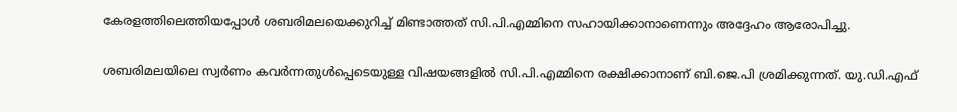കേരളത്തിലെത്തിയപ്പോൾ ശബരിമലയെക്കുറിച്ച് മിണ്ടാത്തത് സി.പി.എമ്മിനെ സഹായിക്കാനാണെന്നും അദ്ദേഹം ആരോപിച്ചു.

ശബരിമലയിലെ സ്വർണം കവർന്നതുൾപ്പെടെയുള്ള വിഷയങ്ങളിൽ സി.പി.എമ്മിനെ രക്ഷിക്കാനാണ് ബി.ജെ.പി ശ്രമിക്കുന്നത്. യു.ഡി.എഫ്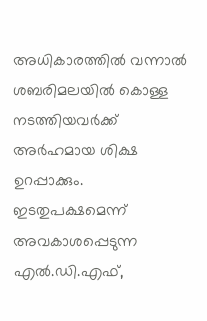അധികാരത്തിൽ വന്നാൽ ശബരിമലയിൽ കൊള്ള നടത്തിയവർക്ക് അർഹമായ ശിക്ഷ ഉറപ്പാക്കും. ഇടതുപക്ഷമെന്ന് അവകാശപ്പെടുന്ന എൽ.ഡി.എഫ്,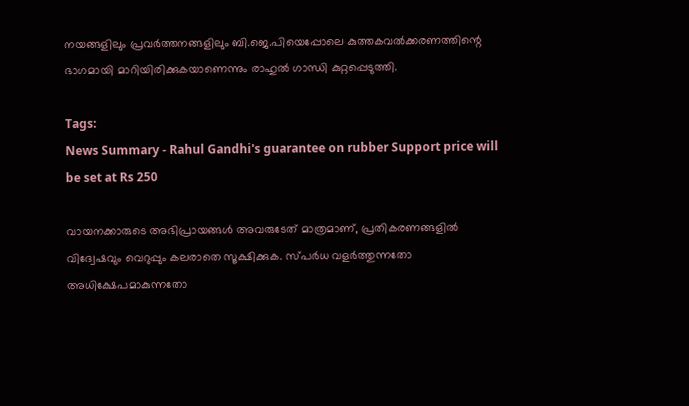നയങ്ങളിലും പ്രവർത്തനങ്ങളിലും ബി.ജെ.പിയെപ്പോലെ കുത്തകവൽക്കരണത്തിന്റെ ഭാഗമായി മാറിയിരിക്കുകയാണെന്നും രാഹുൽ ഗാന്ധി കുറ്റപ്പെടുത്തി.

Tags:
News Summary - Rahul Gandhi's guarantee on rubber Support price will be set at Rs 250

വായനക്കാരുടെ അഭിപ്രായങ്ങള്‍ അവരുടേത് മാത്രമാണ്, പ്രതികരണങ്ങളിൽ വിദ്വേഷവും വെറുപ്പും കലരാതെ സൂക്ഷിക്കുക. സ്പർധ വളർത്തുന്നതോ അധിക്ഷേപമാകുന്നതോ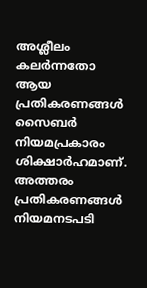അശ്ലീലം കലർന്നതോ ആയ പ്രതികരണങ്ങൾ സൈബർ നിയമപ്രകാരം ശിക്ഷാർഹമാണ്. അത്തരം പ്രതികരണങ്ങൾ നിയമനടപടി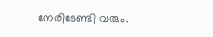നേരിടേണ്ടി വരും.